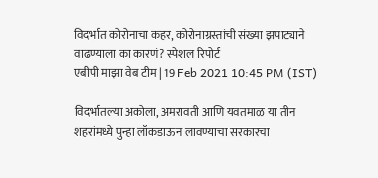विदर्भात कोरोनाचा कहर, कोरोनाग्रस्तांची संख्या झपाट्याने वाढण्याला का कारणं? स्पेशल रिपोर्ट
एबीपी माझा वेब टीम | 19 Feb 2021 10:45 PM (IST)

विदर्भातल्या अकोला, अमरावती आणि यवतमाळ या तीन शहरांमध्ये पुन्हा लॉकडाऊन लावण्याचा सरकारचा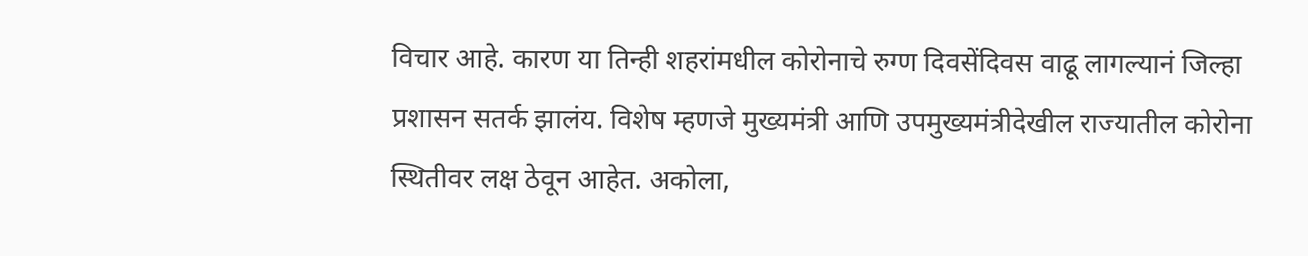विचार आहे. कारण या तिन्ही शहरांमधील कोरोनाचे रुग्ण दिवसेंदिवस वाढू लागल्यानं जिल्हा प्रशासन सतर्क झालंय. विशेष म्हणजे मुख्यमंत्री आणि उपमुख्यमंत्रीदेखील राज्यातील कोरोना स्थितीवर लक्ष ठेवून आहेत. अकोला,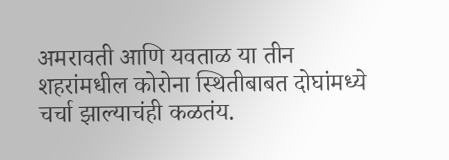अमरावती आणि यवताळ या तीन शहरांमधील कोरोना स्थितीबाबत दोघांमध्ये चर्चा झाल्याचंही कळतंय.